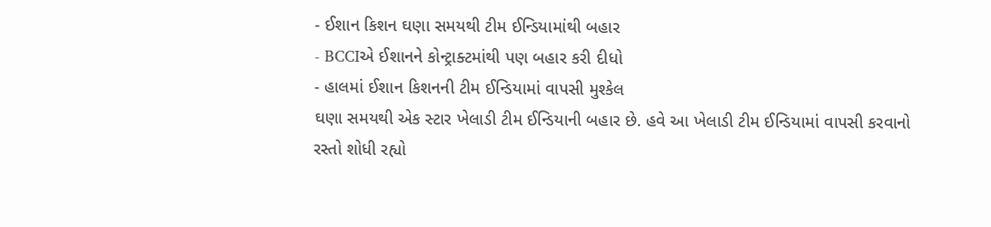- ઈશાન કિશન ઘણા સમયથી ટીમ ઈન્ડિયામાંથી બહાર
- BCCIએ ઈશાનને કોન્ટ્રાક્ટમાંથી પણ બહાર કરી દીધો
- હાલમાં ઈશાન કિશનની ટીમ ઈન્ડિયામાં વાપસી મુશ્કેલ
ઘણા સમયથી એક સ્ટાર ખેલાડી ટીમ ઈન્ડિયાની બહાર છે. હવે આ ખેલાડી ટીમ ઈન્ડિયામાં વાપસી કરવાનો રસ્તો શોધી રહ્યો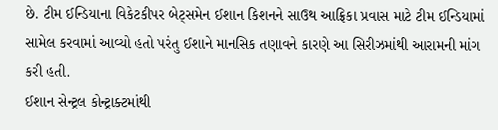છે. ટીમ ઈન્ડિયાના વિકેટકીપર બેટ્સમેન ઈશાન કિશનને સાઉથ આફ્રિકા પ્રવાસ માટે ટીમ ઈન્ડિયામાં સામેલ કરવામાં આવ્યો હતો પરંતુ ઈશાને માનસિક તણાવને કારણે આ સિરીઝમાંથી આરામની માંગ કરી હતી.
ઈશાન સેન્ટ્રલ કોન્ટ્રાક્ટમાંથી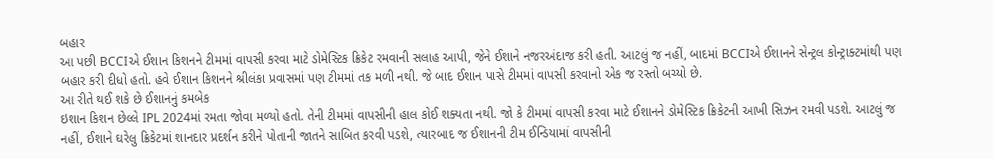બહાર
આ પછી BCCIએ ઈશાન કિશનને ટીમમાં વાપસી કરવા માટે ડોમેસ્ટિક ક્રિકેટ રમવાની સલાહ આપી, જેને ઈશાને નજરઅંદાજ કરી હતી. આટલું જ નહીં, બાદમાં BCCIએ ઈશાનને સેન્ટ્રલ કોન્ટ્રાક્ટમાંથી પણ બહાર કરી દીધો હતો. હવે ઈશાન કિશનને શ્રીલંકા પ્રવાસમાં પણ ટીમમાં તક મળી નથી. જે બાદ ઈશાન પાસે ટીમમાં વાપસી કરવાનો એક જ રસ્તો બચ્યો છે.
આ રીતે થઈ શકે છે ઈશાનનું કમબેક
ઇશાન કિશન છેલ્લે IPL 2024માં રમતા જોવા મળ્યો હતો. તેની ટીમમાં વાપસીની હાલ કોઈ શક્યતા નથી. જો કે ટીમમાં વાપસી કરવા માટે ઈશાનને ડોમેસ્ટિક ક્રિકેટની આખી સિઝન રમવી પડશે. આટલું જ નહીં, ઈશાને ઘરેલુ ક્રિકેટમાં શાનદાર પ્રદર્શન કરીને પોતાની જાતને સાબિત કરવી પડશે, ત્યારબાદ જ ઈશાનની ટીમ ઈન્ડિયામાં વાપસીની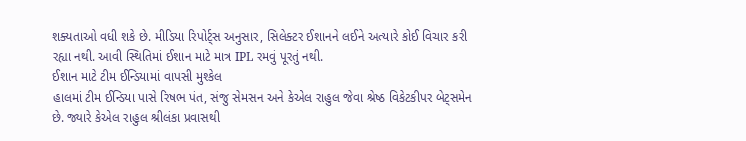શક્યતાઓ વધી શકે છે. મીડિયા રિપોર્ટ્સ અનુસાર, સિલેક્ટર ઈશાનને લઈને અત્યારે કોઈ વિચાર કરી રહ્યા નથી. આવી સ્થિતિમાં ઈશાન માટે માત્ર IPL રમવું પૂરતું નથી.
ઈશાન માટે ટીમ ઈન્ડિયામાં વાપસી મુશ્કેલ
હાલમાં ટીમ ઈન્ડિયા પાસે રિષભ પંત, સંજુ સેમસન અને કેએલ રાહુલ જેવા શ્રેષ્ઠ વિકેટકીપર બેટ્સમેન છે. જ્યારે કેએલ રાહુલ શ્રીલંકા પ્રવાસથી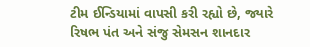ટીમ ઈન્ડિયામાં વાપસી કરી રહ્યો છે, જ્યારે રિષભ પંત અને સંજુ સેમસન શાનદાર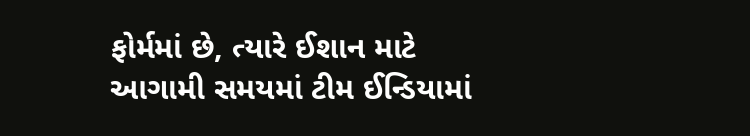ફોર્મમાં છે, ત્યારે ઈશાન માટે આગામી સમયમાં ટીમ ઈન્ડિયામાં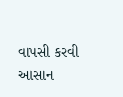વાપસી કરવી આસાન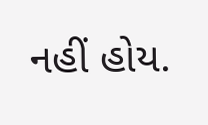નહીં હોય.